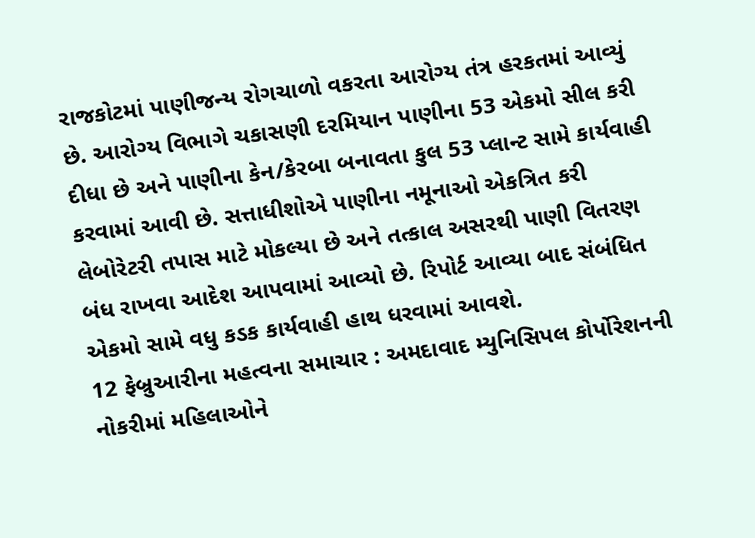રાજકોટમાં પાણીજન્ય રોગચાળો વકરતા આરોગ્ય તંત્ર હરકતમાં આવ્યું છે. આરોગ્ય વિભાગે ચકાસણી દરમિયાન પાણીના 53 એકમો સીલ કરી દીધા છે અને પાણીના કેન/કેરબા બનાવતા કુલ 53 પ્લાન્ટ સામે કાર્યવાહી કરવામાં આવી છે. સત્તાધીશોએ પાણીના નમૂનાઓ એકત્રિત કરી લેબોરેટરી તપાસ માટે મોકલ્યા છે અને તત્કાલ અસરથી પાણી વિતરણ બંધ રાખવા આદેશ આપવામાં આવ્યો છે. રિપોર્ટ આવ્યા બાદ સંબંધિત એકમો સામે વધુ કડક કાર્યવાહી હાથ ધરવામાં આવશે.
12 ફેબ્રુઆરીના મહત્વના સમાચાર : અમદાવાદ મ્યુનિસિપલ કોર્પોરેશનની નોકરીમાં મહિલાઓને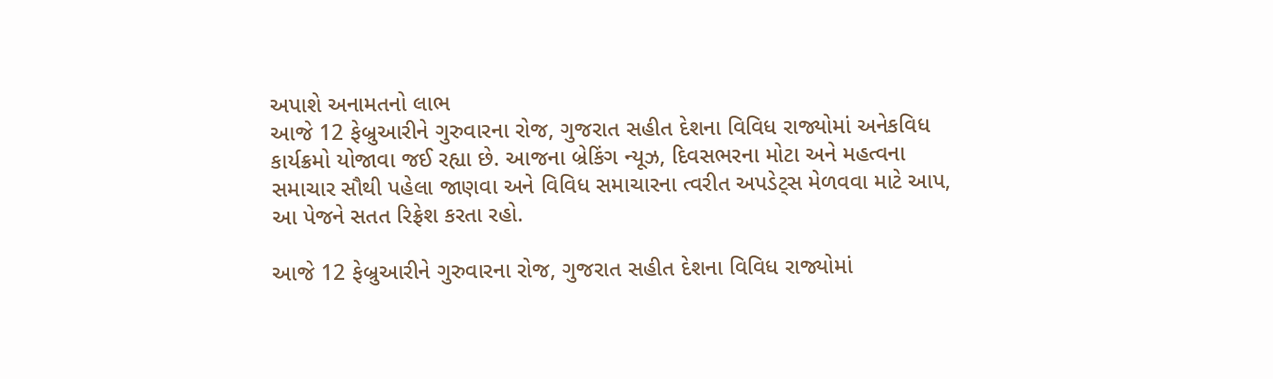અપાશે અનામતનો લાભ
આજે 12 ફેબ્રુઆરીને ગુરુવારના રોજ, ગુજરાત સહીત દેશના વિવિધ રાજ્યોમાં અનેકવિધ કાર્યક્રમો યોજાવા જઈ રહ્યા છે. આજના બ્રેકિંગ ન્યૂઝ, દિવસભરના મોટા અને મહત્વના સમાચાર સૌથી પહેલા જાણવા અને વિવિધ સમાચારના ત્વરીત અપડેટ્સ મેળવવા માટે આપ, આ પેજને સતત રિફ્રેશ કરતા રહો.

આજે 12 ફેબ્રુઆરીને ગુરુવારના રોજ, ગુજરાત સહીત દેશના વિવિધ રાજ્યોમાં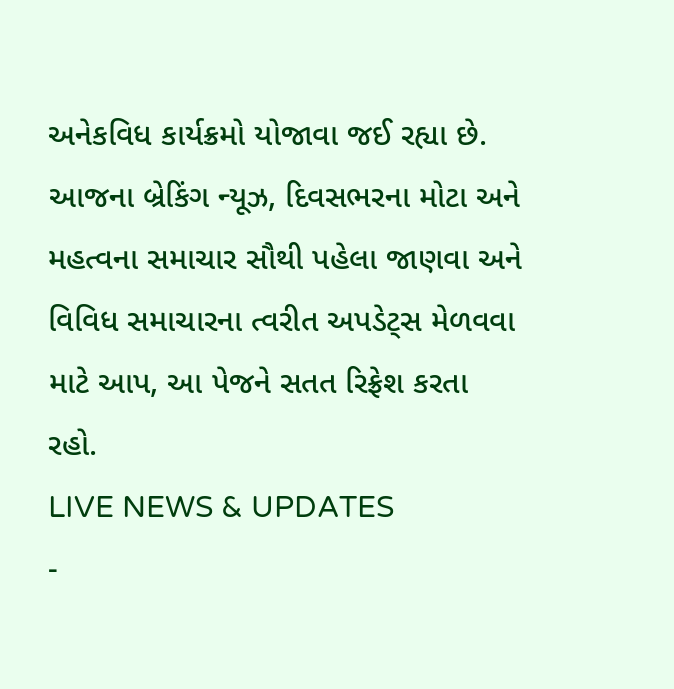અનેકવિધ કાર્યક્રમો યોજાવા જઈ રહ્યા છે. આજના બ્રેકિંગ ન્યૂઝ, દિવસભરના મોટા અને મહત્વના સમાચાર સૌથી પહેલા જાણવા અને વિવિધ સમાચારના ત્વરીત અપડેટ્સ મેળવવા માટે આપ, આ પેજને સતત રિફ્રેશ કરતા રહો.
LIVE NEWS & UPDATES
-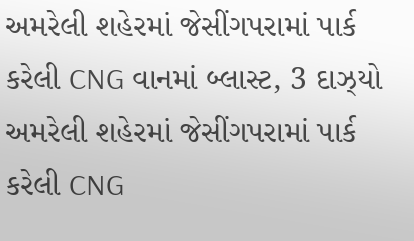અમરેલી શહેરમાં જેસીંગપરામાં પાર્ક કરેલી CNG વાનમાં બ્લાસ્ટ, 3 દાઝ્યો
અમરેલી શહેરમાં જેસીંગપરામાં પાર્ક કરેલી CNG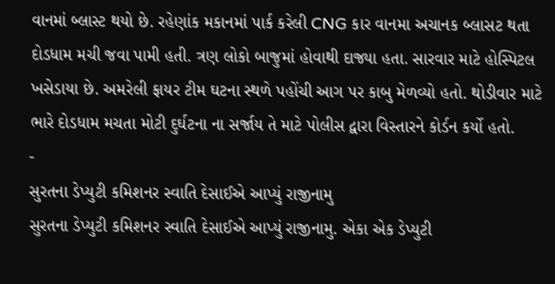વાનમાં બ્લાસ્ટ થયો છે. રહેણાંક મકાનમાં પાર્ક કરેલી CNG કાર વાનમા અચાનક બ્લાસટ થતા દોડધામ મચી જવા પામી હતી. ત્રણ લોકો બાજુમાં હોવાથી દાજ્યા હતા. સારવાર માટે હોસ્પિટલ ખસેડાયા છે. અમરેલી ફાયર ટીમ ઘટના સ્થળે પહોંચી આગ પર કાબુ મેળવ્યો હતો. થોડીવાર માટે ભારે દોડધામ મચતા મોટી દુર્ઘટના ના સર્જાય તે માટે પોલીસ દ્વારા વિસ્તારને કોર્ડન કર્યો હતો.
-
સુરતના ડેપ્યુટી કમિશનર સ્વાતિ દેસાઈએ આપ્યું રાજીનામુ
સુરતના ડેપ્યુટી કમિશનર સ્વાતિ દેસાઈએ આપ્યું રાજીનામુ. એકા એક ડેપ્યુટી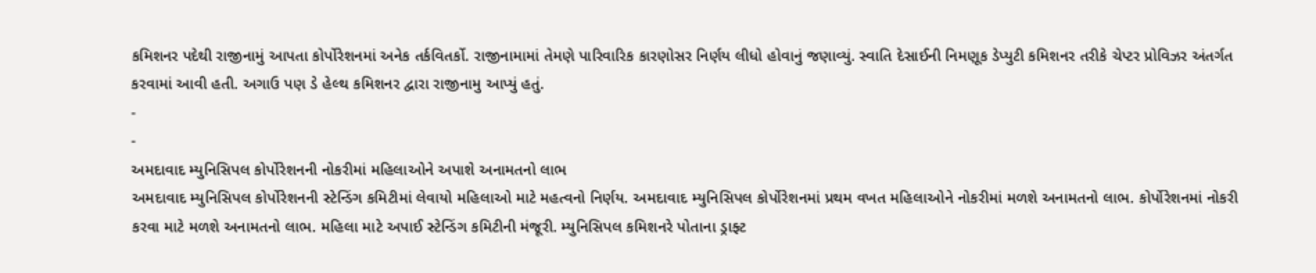કમિશનર પદેથી રાજીનામું આપતા કોર્પોરેશનમાં અનેક તર્કવિતર્કો. રાજીનામામાં તેમણે પારિવારિક કારણોસર નિર્ણય લીધો હોવાનું જણાવ્યું. સ્વાતિ દેસાઈની નિમણૂક ડેપ્યુટી કમિશનર તરીકે ચેપ્ટર પ્રોવિઝર અંતર્ગત કરવામાં આવી હતી. અગાઉ પણ ડે હેલ્થ કમિશનર દ્વારા રાજીનામુ આપ્યું હતું.
-
-
અમદાવાદ મ્યુનિસિપલ કોર્પોરેશનની નોકરીમાં મહિલાઓને અપાશે અનામતનો લાભ
અમદાવાદ મ્યુનિસિપલ કોર્પોરેશનની સ્ટેન્ડિંગ કમિટીમાં લેવાયો મહિલાઓ માટે મહત્વનો નિર્ણય. અમદાવાદ મ્યુનિસિપલ કોર્પોરેશનમાં પ્રથમ વખત મહિલાઓને નોકરીમાં મળશે અનામતનો લાભ. કોર્પોરેશનમાં નોકરી કરવા માટે મળશે અનામતનો લાભ. મહિલા માટે અપાઈ સ્ટેન્ડિંગ કમિટીની મંજૂરી. મ્યુનિસિપલ કમિશનરે પોતાના ડ્રાફ્ટ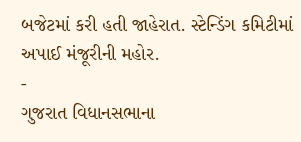બજેટમાં કરી હતી જાહેરાત. સ્ટેન્ડિંગ કમિટીમાં અપાઈ મંજૂરીની મહોર.
-
ગુજરાત વિધાનસભાના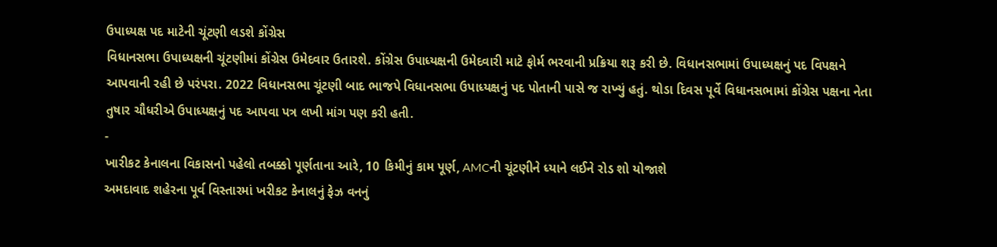ઉપાધ્યક્ષ પદ માટેની ચૂંટણી લડશે કોંગ્રેસ
વિધાનસભા ઉપાધ્યક્ષની ચૂંટણીમાં કોંગ્રેસ ઉમેદવાર ઉતારશે. કોંગ્રેસ ઉપાધ્યક્ષની ઉમેદવારી માટે ફોર્મ ભરવાની પ્રક્રિયા શરૂ કરી છે. વિધાનસભામાં ઉપાધ્યક્ષનું પદ વિપક્ષને આપવાની રહી છે પરંપરા. 2022 વિધાનસભા ચૂંટણી બાદ ભાજપે વિધાનસભા ઉપાધ્યક્ષનું પદ પોતાની પાસે જ રાખ્યું હતું. થોડા દિવસ પૂર્વે વિધાનસભામાં કોંગ્રેસ પક્ષના નેતા તુષાર ચૌધરીએ ઉપાધ્યક્ષનું પદ આપવા પત્ર લખી માંગ પણ કરી હતી.
-
ખારીકટ કેનાલના વિકાસનો પહેલો તબક્કો પૂર્ણતાના આરે, 10 કિમીનું કામ પૂર્ણ, AMCની ચૂંટણીને ધ્યાને લઈને રોડ શો યોજાશે
અમદાવાદ શહેરના પૂર્વ વિસ્તારમાં ખરીકટ કેનાલનું ફેઝ વનનું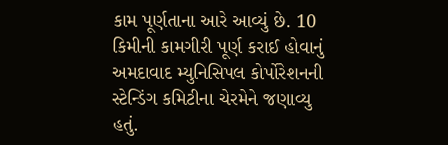કામ પૂર્ણતાના આરે આવ્યું છે. 10 કિમીની કામગીરી પૂર્ણ કરાઈ હોવાનું અમદાવાદ મ્યુનિસિપલ કોર્પોરેશનની સ્ટેન્ડિંગ કમિટીના ચેરમેને જણાવ્યુ હતું.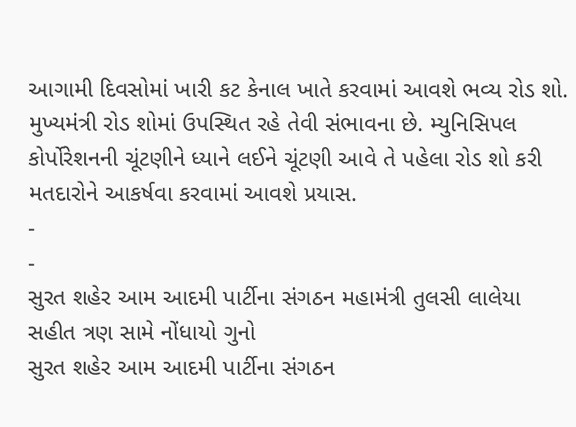આગામી દિવસોમાં ખારી કટ કેનાલ ખાતે કરવામાં આવશે ભવ્ય રોડ શો. મુખ્યમંત્રી રોડ શોમાં ઉપસ્થિત રહે તેવી સંભાવના છે. મ્યુનિસિપલ કોર્પોરેશનની ચૂંટણીને ધ્યાને લઈને ચૂંટણી આવે તે પહેલા રોડ શો કરી મતદારોને આકર્ષવા કરવામાં આવશે પ્રયાસ.
-
-
સુરત શહેર આમ આદમી પાર્ટીના સંગઠન મહામંત્રી તુલસી લાલેયા સહીત ત્રણ સામે નોંધાયો ગુનો
સુરત શહેર આમ આદમી પાર્ટીના સંગઠન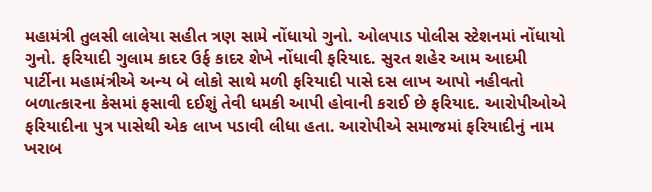મહામંત્રી તુલસી લાલેયા સહીત ત્રણ સામે નોંધાયો ગુનો. ઓલપાડ પોલીસ સ્ટેશનમાં નોંધાયો ગુનો. ફરિયાદી ગુલામ કાદર ઉર્ફ કાદર શેખે નોંધાવી ફરિયાદ. સુરત શહેર આમ આદમી પાર્ટીના મહામંત્રીએ અન્ય બે લોકો સાથે મળી ફરિયાદી પાસે દસ લાખ આપો નહીવતો બળાત્કારના કેસમાં ફસાવી દઈશું તેવી ધમકી આપી હોવાની કરાઈ છે ફરિયાદ. આરોપીઓએ ફરિયાદીના પુત્ર પાસેથી એક લાખ પડાવી લીધા હતા. આરોપીએ સમાજમાં ફરિયાદીનું નામ ખરાબ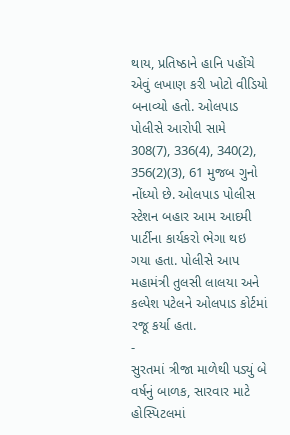થાય, પ્રતિષ્ઠાને હાનિ પહોંચે એવું લખાણ કરી ખોટો વીડિયો બનાવ્યો હતો. ઓલપાડ પોલીસે આરોપી સામે 308(7), 336(4), 340(2), 356(2)(3), 61 મુજબ ગુનો નોંધ્યો છે. ઓલપાડ પોલીસ સ્ટેશન બહાર આમ આદમી પાર્ટીના કાર્યકરો ભેગા થઇ ગયા હતા. પોલીસે આપ મહામંત્રી તુલસી લાલયા અને કલ્પેશ પટેલને ઓલપાડ કોર્ટમાં રજૂ કર્યા હતા.
-
સુરતમાં ત્રીજા માળેથી પડ્યું બે વર્ષનું બાળક, સારવાર માટે હોસ્પિટલમાં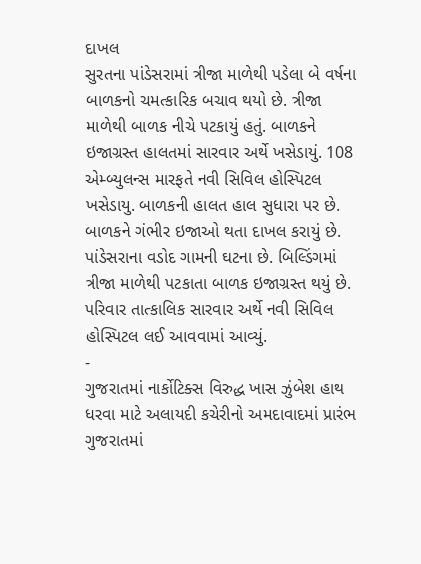દાખલ
સુરતના પાંડેસરામાં ત્રીજા માળેથી પડેલા બે વર્ષના બાળકનો ચમત્કારિક બચાવ થયો છે. ત્રીજા માળેથી બાળક નીચે પટકાયું હતું. બાળકને ઇજાગ્રસ્ત હાલતમાં સારવાર અર્થે ખસેડાયું. 108 એમ્બ્યુલન્સ મારફતે નવી સિવિલ હોસ્પિટલ ખસેડાયુ. બાળકની હાલત હાલ સુધારા પર છે. બાળકને ગંભીર ઇજાઓ થતા દાખલ કરાયું છે. પાંડેસરાના વડોદ ગામની ઘટના છે. બિલ્ડિંગમાં ત્રીજા માળેથી પટકાતા બાળક ઇજાગ્રસ્ત થયું છે. પરિવાર તાત્કાલિક સારવાર અર્થે નવી સિવિલ હોસ્પિટલ લઈ આવવામાં આવ્યું.
-
ગુજરાતમાં નાર્કોટિક્સ વિરુદ્ધ ખાસ ઝુંબેશ હાથ ધરવા માટે અલાયદી કચેરીનો અમદાવાદમાં પ્રારંભ
ગુજરાતમાં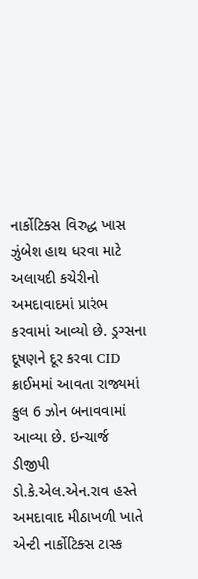નાર્કોટિક્સ વિરુદ્ધ ખાસ ઝુંબેશ હાથ ધરવા માટે અલાયદી કચેરીનો અમદાવાદમાં પ્રારંભ કરવામાં આવ્યો છે. ડ્રગ્સના દૂષણને દૂર કરવા CID ક્રાઈમમાં આવતા રાજ્યમાં કુલ 6 ઝોન બનાવવામાં આવ્યા છે. ઇન્ચાર્જ ડીજીપી ડો.કે.એલ.એન.રાવ હસ્તે અમદાવાદ મીઠાખળી ખાતે એન્ટી નાર્કોટિક્સ ટાસ્ક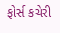ફોર્સ કચેરી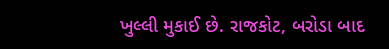ખુલ્લી મુકાઈ છે. રાજકોટ, બરોડા બાદ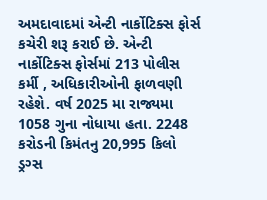અમદાવાદમાં એન્ટી નાર્કોટિક્સ ફોર્સ કચેરી શરૂ કરાઈ છે. એન્ટી નાર્કોટિક્સ ફોર્સમાં 213 પોલીસ કર્મી , અધિકારીઓની ફાળવણી રહેશે. વર્ષ 2025 મા રાજ્યમા 1058 ગુના નોધાયા હતા. 2248 કરોડની કિમંતનુ 20,995 કિલો ડ્રગ્સ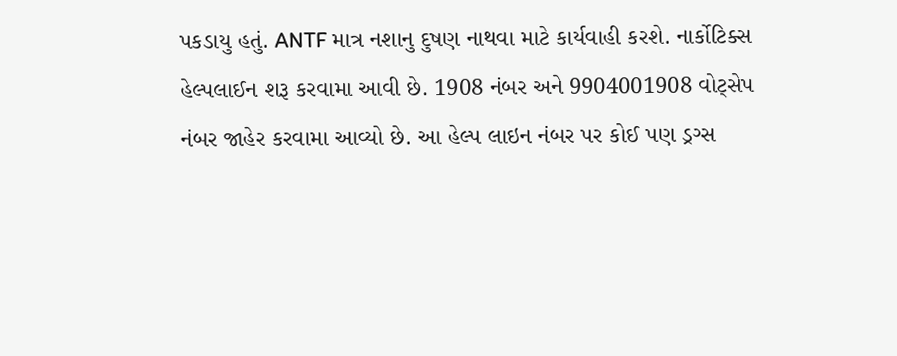પકડાયુ હતું. ANTF માત્ર નશાનુ દુષણ નાથવા માટે કાર્યવાહી કરશે. નાર્કોટિક્સ હેલ્પલાઈન શરૂ કરવામા આવી છે. 1908 નંબર અને 9904001908 વોટ્સેપ નંબર જાહેર કરવામા આવ્યો છે. આ હેલ્પ લાઇન નંબર પર કોઈ પણ ડ્રગ્સ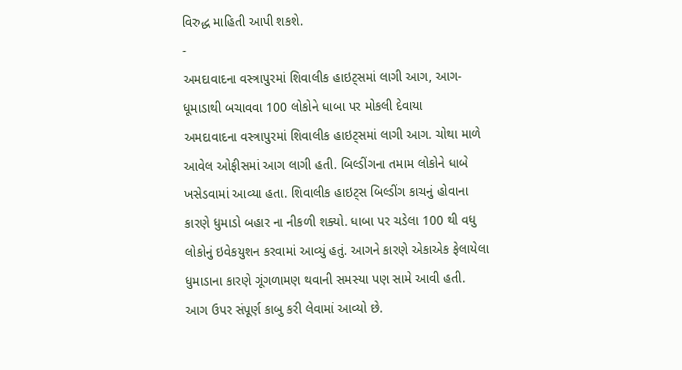વિરુદ્ધ માહિતી આપી શકશે.
-
અમદાવાદના વસ્ત્રાપુરમાં શિવાલીક હાઇટ્સમાં લાગી આગ, આગ-ધૂમાડાથી બચાવવા 100 લોકોને ધાબા પર મોકલી દેવાયા
અમદાવાદના વસ્ત્રાપુરમાં શિવાલીક હાઇટ્સમાં લાગી આગ. ચોથા માળે આવેલ ઓફીસમાં આગ લાગી હતી. બિલ્ડીંગના તમામ લોકોને ધાબે ખસેડવામાં આવ્યા હતા. શિવાલીક હાઇટ્સ બિલ્ડીંગ કાચનું હોવાના કારણે ધુમાડો બહાર ના નીકળી શક્યો. ધાબા પર ચડેલા 100 થી વધુ લોકોનું ઇવેકયુશન કરવામાં આવ્યું હતું. આગને કારણે એકાએક ફેલાયેલા ધુમાડાના કારણે ગૂંગળામણ થવાની સમસ્યા પણ સામે આવી હતી. આગ ઉપર સંપૂર્ણ કાબુ કરી લેવામાં આવ્યો છે.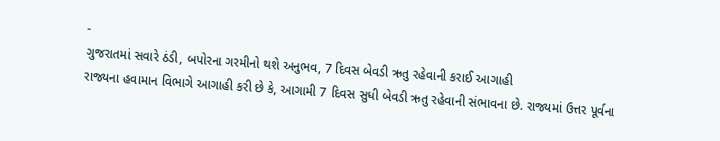-
ગુજરાતમાં સવારે ઠંડી, બપોરના ગરમીનો થશે અનુભવ, 7 દિવસ બેવડી ઋતુ રહેવાની કરાઈ આગાહી
રાજ્યના હવામાન વિભાગે આગાહી કરી છે કે, આગામી 7 દિવસ સુધી બેવડી ઋતુ રહેવાની સંભાવના છે. રાજ્યમાં ઉત્તર પૂર્વના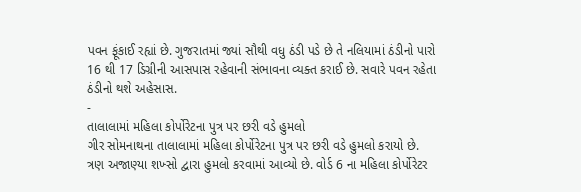પવન ફૂંકાઈ રહ્યાં છે. ગુજરાતમાં જ્યાં સૌથી વધુ ઠંડી પડે છે તે નલિયામાં ઠંડીનો પારો 16 થી 17 ડિગ્રીની આસપાસ રહેવાની સંભાવના વ્યક્ત કરાઈ છે. સવારે પવન રહેતા ઠંડીનો થશે અહેસાસ.
-
તાલાલામાં મહિલા કોર્પોરેટના પુત્ર પર છરી વડે હુમલો
ગીર સોમનાથના તાલાલામાં મહિલા કોર્પોરેટના પુત્ર પર છરી વડે હુમલો કરાયો છે. ત્રણ અજાણ્યા શખ્સો દ્વારા હુમલો કરવામાં આવ્યો છે. વોર્ડ 6 ના મહિલા કોર્પોરેટર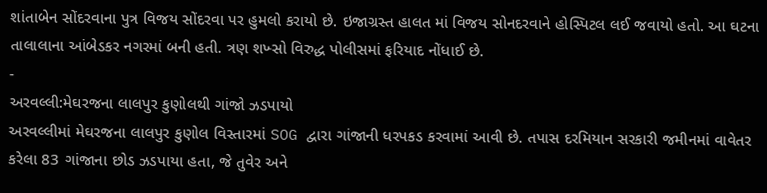શાંતાબેન સોંદરવાના પુત્ર વિજય સોંદરવા પર હુમલો કરાયો છે. ઇજાગ્રસ્ત હાલત માં વિજય સોનદરવાને હોસ્પિટલ લઈ જવાયો હતો. આ ઘટના તાલાલાના આંબેડકર નગરમાં બની હતી. ત્રણ શખ્સો વિરુદ્ધ પોલીસમાં ફરિયાદ નોંધાઈ છે.
-
અરવલ્લી:મેઘરજના લાલપુર કુણોલથી ગાંજો ઝડપાયો
અરવલ્લીમાં મેઘરજના લાલપુર કુણોલ વિસ્તારમાં SOG દ્વારા ગાંજાની ધરપકડ કરવામાં આવી છે. તપાસ દરમિયાન સરકારી જમીનમાં વાવેતર કરેલા 83 ગાંજાના છોડ ઝડપાયા હતા, જે તુવેર અને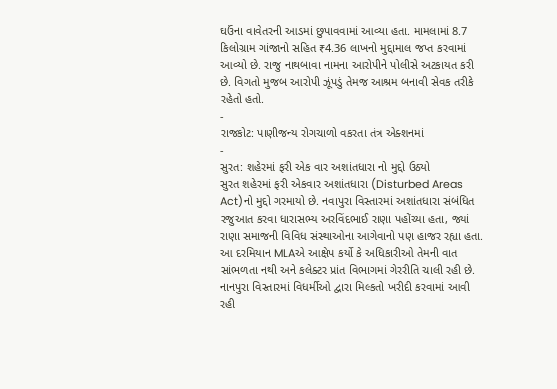ઘઉંના વાવેતરની આડમાં છુપાવવામાં આવ્યા હતા. મામલામાં 8.7 કિલોગ્રામ ગાંજાનો સહિત ₹4.36 લાખનો મુદ્દામાલ જપ્ત કરવામાં આવ્યો છે. રાજુ નાથબાવા નામના આરોપીને પોલીસે અટકાયત કરી છે. વિગતો મુજબ આરોપી ઝૂંપડું તેમજ આશ્રમ બનાવી સેવક તરીકે રહેતો હતો.
-
રાજકોટ: પાણીજન્ય રોગચાળો વકરતા તંત્ર એક્શનમાં
-
સુરત: શહેરમાં ફરી એક વાર અશાંતધારા નો મુદ્દો ઉઠ્યો
સુરત શહેરમાં ફરી એકવાર અશાંતધારા (Disturbed Areas Act)નો મુદ્દો ગરમાયો છે. નવાપુરા વિસ્તારમાં અશાંતધારા સંબંધિત રજુઆત કરવા ધારાસભ્ય અરવિંદભાઈ રાણા પહોંચ્યા હતા, જ્યાં રાણા સમાજની વિવિધ સંસ્થાઓના આગેવાનો પણ હાજર રહ્યા હતા. આ દરમિયાન MLAએ આક્ષેપ કર્યો કે અધિકારીઓ તેમની વાત સાંભળતા નથી અને કલેક્ટર પ્રાંત વિભાગમાં ગેરરીતિ ચાલી રહી છે. નાનપુરા વિસ્તારમાં વિધર્મીઓ દ્વારા મિલ્કતો ખરીદી કરવામાં આવી રહી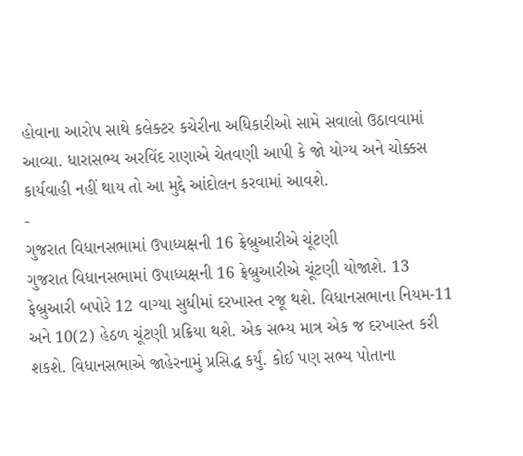હોવાના આરોપ સાથે કલેક્ટર કચેરીના અધિકારીઓ સામે સવાલો ઉઠાવવામાં આવ્યા. ધારાસભ્ય અરવિંદ રાણાએ ચેતવણી આપી કે જો યોગ્ય અને ચોક્કસ કાર્યવાહી નહીં થાય તો આ મુદ્દે આંદોલન કરવામાં આવશે.
-
ગુજરાત વિધાનસભામાં ઉપાધ્યક્ષની 16 ફ્રેબ્રુઆરીએ ચૂંટણી
ગુજરાત વિધાનસભામાં ઉપાધ્યક્ષની 16 ફ્રેબ્રુઆરીએ ચૂંટણી યોજાશે. 13 ફેબ્રુઆરી બપોરે 12 વાગ્યા સુધીમાં દરખાસ્ત રજૂ થશે. વિધાનસભાના નિયમ-11 અને 10(2) હેઠળ ચૂંટણી પ્રક્રિયા થશે. એક સભ્ય માત્ર એક જ દરખાસ્ત કરી શકશે. વિધાનસભાએ જાહેરનામું પ્રસિદ્ધ કર્યું. કોઈ પણ સભ્ય પોતાના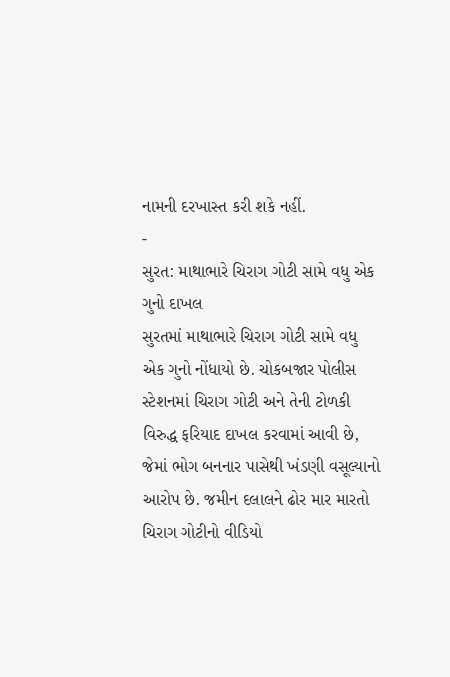નામની દરખાસ્ત કરી શકે નહીં.
-
સુરત: માથાભારે ચિરાગ ગોટી સામે વધુ એક ગુનો દાખલ
સુરતમાં માથાભારે ચિરાગ ગોટી સામે વધુ એક ગુનો નોંધાયો છે. ચોકબજાર પોલીસ સ્ટેશનમાં ચિરાગ ગોટી અને તેની ટોળકી વિરુદ્ધ ફરિયાદ દાખલ કરવામાં આવી છે, જેમાં ભોગ બનનાર પાસેથી ખંડણી વસૂલ્યાનો આરોપ છે. જમીન દલાલને ઢોર માર મારતો ચિરાગ ગોટીનો વીડિયો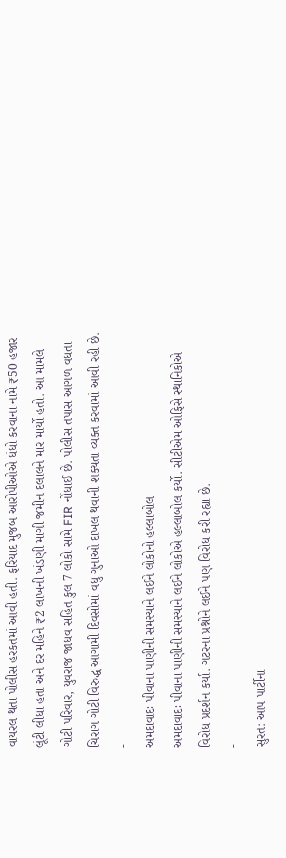વાયરલ થતા પોલીસ હરકતમાં આવી હતી. ફરિયાદ મુજબ આરોપીઓએ ધંધો કરવાના નામે ₹50 હજાર લૂંટી લીધા હતા અને દર મહિને ₹2 લાખની ખંડણી માગી જમીન દલાલને માર માર્યો હતો. આ મામલે ગોટી પરિવાર, યુવરાજ જાધવ સહિત કુલ 7 લોકો સામે FIR નોંધાઈ છે. પોલીસ તપાસ આગળ વધતા ચિરાગ ગોટી વિરુદ્ધ આગામી દિવસોમાં વધુ ગુનાઓ દાખલ થવાની શક્યતા વ્યક્ત કરવામાં આવી રહી છે.
-
અમદાવાદઃ પીવાના પાણીની સમસ્યાને લઈને લોકોનો હલ્લાબોલ
અમદાવાદઃ પીવાના પાણીની સમસ્યાને લઈને લોકોએ હલ્લાબોલ કર્યો. સીટીએમ ઓફિસે સ્થાનિકોએ વિરોધ પ્રદર્શન કર્યા. ગટરના પ્રશ્નોને લઈને પણ વિરોધ કરી રહ્યા છે.
-
સુરત: આપ પાર્ટીના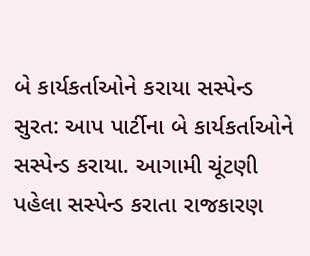બે કાર્યકર્તાઓને કરાયા સસ્પેન્ડ
સુરત: આપ પાર્ટીના બે કાર્યકર્તાઓને સસ્પેન્ડ કરાયા. આગામી ચૂંટણી પહેલા સસ્પેન્ડ કરાતા રાજકારણ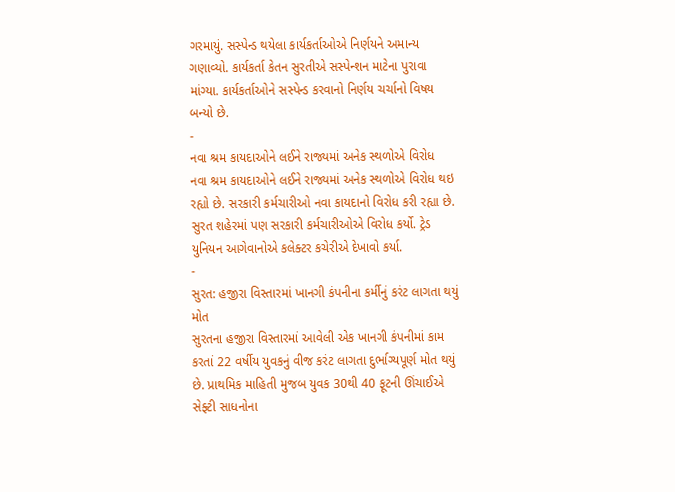ગરમાયું. સસ્પેન્ડ થયેલા કાર્યકર્તાઓએ નિર્ણયને અમાન્ય ગણાવ્યો. કાર્યકર્તા કેતન સુરતીએ સસ્પેન્શન માટેના પુરાવા માંગ્યા. કાર્યકર્તાઓને સસ્પેન્ડ કરવાનો નિર્ણય ચર્ચાનો વિષય બન્યો છે.
-
નવા શ્રમ કાયદાઓને લઈને રાજ્યમાં અનેક સ્થળોએ વિરોધ
નવા શ્રમ કાયદાઓને લઈને રાજ્યમાં અનેક સ્થળોએ વિરોધ થઇ રહ્યો છે. સરકારી કર્મચારીઓ નવા કાયદાનો વિરોધ કરી રહ્યા છે. સુરત શહેરમાં પણ સરકારી કર્મચારીઓએ વિરોધ કર્યો. ટ્રેડ યુનિયન આગેવાનોએ કલેક્ટર કચેરીએ દેખાવો કર્યા.
-
સુરત: હજીરા વિસ્તારમાં ખાનગી કંપનીના કર્મીનું કરંટ લાગતા થયું મોત
સુરતના હજીરા વિસ્તારમાં આવેલી એક ખાનગી કંપનીમાં કામ કરતાં 22 વર્ષીય યુવકનું વીજ કરંટ લાગતા દુર્ભાગ્યપૂર્ણ મોત થયું છે. પ્રાથમિક માહિતી મુજબ યુવક 30થી 40 ફૂટની ઊંચાઈએ સેફ્ટી સાધનોના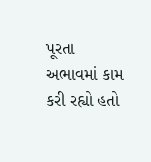પૂરતા અભાવમાં કામ કરી રહ્યો હતો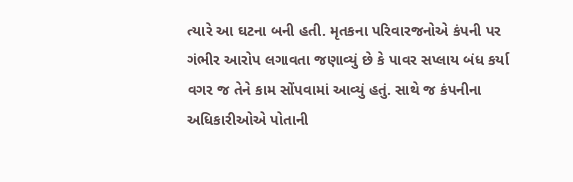ત્યારે આ ઘટના બની હતી. મૃતકના પરિવારજનોએ કંપની પર ગંભીર આરોપ લગાવતા જણાવ્યું છે કે પાવર સપ્લાય બંધ કર્યા વગર જ તેને કામ સોંપવામાં આવ્યું હતું. સાથે જ કંપનીના અધિકારીઓએ પોતાની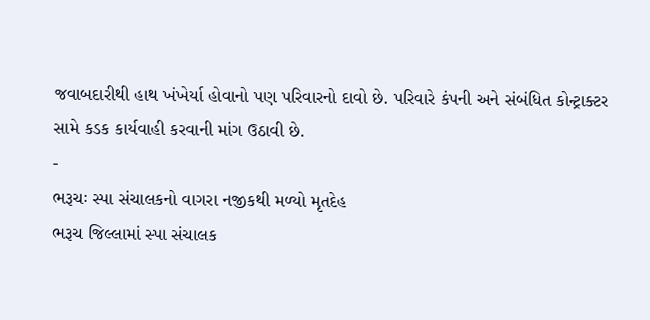જવાબદારીથી હાથ ખંખેર્યા હોવાનો પણ પરિવારનો દાવો છે. પરિવારે કંપની અને સંબંધિત કોન્ટ્રાક્ટર સામે કડક કાર્યવાહી કરવાની માંગ ઉઠાવી છે.
-
ભરૂચઃ સ્પા સંચાલકનો વાગરા નજીકથી મળ્યો મૃતદેહ
ભરૂચ જિલ્લામાં સ્પા સંચાલક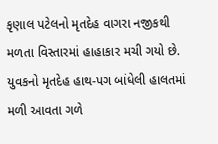કૃણાલ પટેલનો મૃતદેહ વાગરા નજીકથી મળતા વિસ્તારમાં હાહાકાર મચી ગયો છે. યુવકનો મૃતદેહ હાથ-પગ બાંધેલી હાલતમાં મળી આવતા ગળે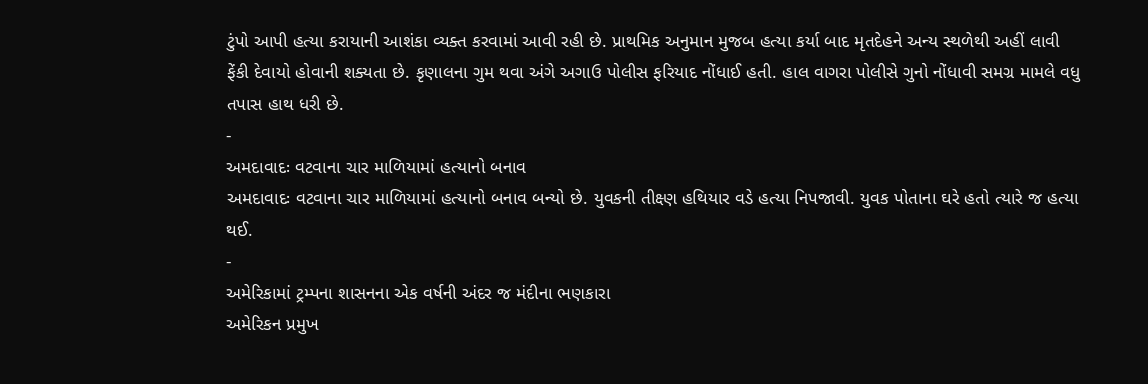ટુંપો આપી હત્યા કરાયાની આશંકા વ્યક્ત કરવામાં આવી રહી છે. પ્રાથમિક અનુમાન મુજબ હત્યા કર્યા બાદ મૃતદેહને અન્ય સ્થળેથી અહીં લાવી ફેંકી દેવાયો હોવાની શક્યતા છે. કૃણાલના ગુમ થવા અંગે અગાઉ પોલીસ ફરિયાદ નોંધાઈ હતી. હાલ વાગરા પોલીસે ગુનો નોંધાવી સમગ્ર મામલે વધુ તપાસ હાથ ધરી છે.
-
અમદાવાદઃ વટવાના ચાર માળિયામાં હત્યાનો બનાવ
અમદાવાદઃ વટવાના ચાર માળિયામાં હત્યાનો બનાવ બન્યો છે. યુવકની તીક્ષ્ણ હથિયાર વડે હત્યા નિપજાવી. યુવક પોતાના ઘરે હતો ત્યારે જ હત્યા થઈ.
-
અમેરિકામાં ટ્રમ્પના શાસનના એક વર્ષની અંદર જ મંદીના ભણકારા
અમેરિકન પ્રમુખ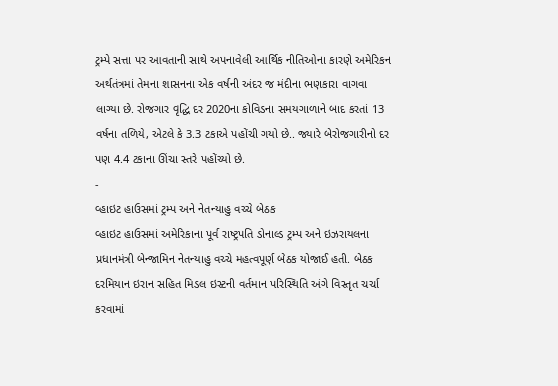ટ્રમ્પે સત્તા પર આવતાની સાથે અપનાવેલી આર્થિક નીતિઓના કારણે અમેરિકન અર્થતંત્રમાં તેમના શાસનના એક વર્ષની અંદર જ મંદીના ભણકારા વાગવા લાગ્યા છે. રોજગાર વૃદ્ધિ દર 2020ના કોવિડના સમયગાળાને બાદ કરતાં 13 વર્ષના તળિયે, એટલે કે 3.3 ટકાએ પહોંચી ગયો છે.. જ્યારે બેરોજગારીનો દર પણ 4.4 ટકાના ઊંચા સ્તરે પહોંચ્યો છે.
-
વ્હાઇટ હાઉસમાં ટ્રમ્પ અને નેતન્યાહુ વચ્ચે બેઠક
વ્હાઇટ હાઉસમાં અમેરિકાના પૂર્વ રાષ્ટ્રપતિ ડોનાલ્ડ ટ્રમ્પ અને ઇઝરાયલના પ્રધાનમંત્રી બેન્જામિન નેતન્યાહુ વચ્ચે મહત્વપૂર્ણ બેઠક યોજાઈ હતી. બેઠક દરમિયાન ઇરાન સહિત મિડલ ઇસ્ટની વર્તમાન પરિસ્થિતિ અંગે વિસ્તૃત ચર્ચા કરવામાં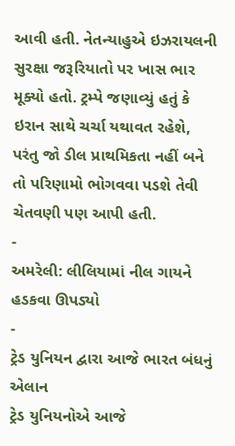આવી હતી. નેતન્યાહુએ ઇઝરાયલની સુરક્ષા જરૂરિયાતો પર ખાસ ભાર મૂક્યો હતો. ટ્રમ્પે જણાવ્યું હતું કે ઇરાન સાથે ચર્ચા યથાવત રહેશે, પરંતુ જો ડીલ પ્રાથમિકતા નહીં બને તો પરિણામો ભોગવવા પડશે તેવી ચેતવણી પણ આપી હતી.
-
અમરેલી: લીલિયામાં નીલ ગાયને હડકવા ઊપડ્યો
-
ટ્રેડ યુનિયન દ્વારા આજે ભારત બંધનું એલાન
ટ્રેડ યુનિયનોએ આજે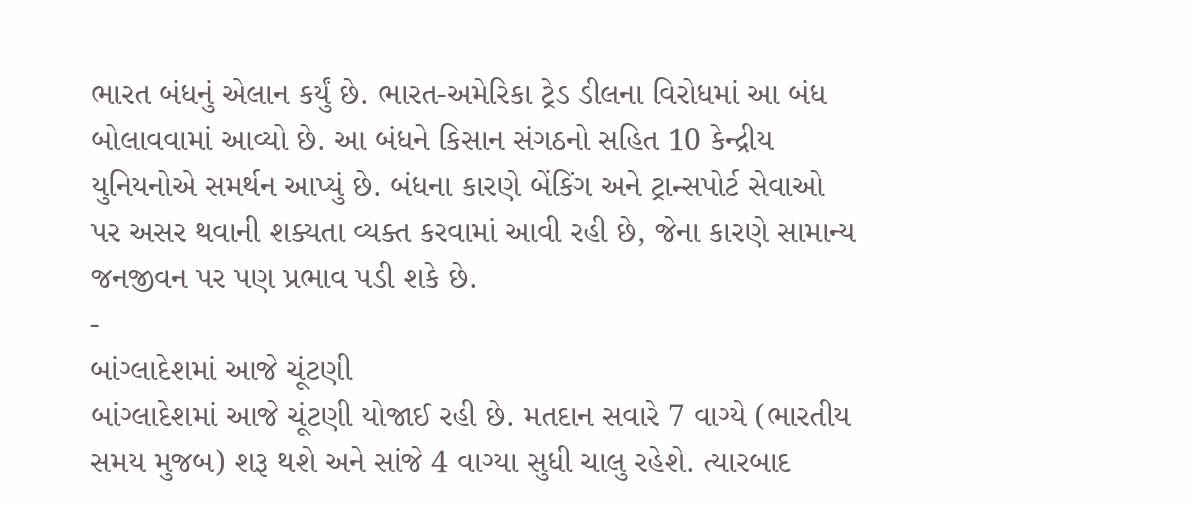ભારત બંધનું એલાન કર્યું છે. ભારત-અમેરિકા ટ્રેડ ડીલના વિરોધમાં આ બંધ બોલાવવામાં આવ્યો છે. આ બંધને કિસાન સંગઠનો સહિત 10 કેન્દ્રીય યુનિયનોએ સમર્થન આપ્યું છે. બંધના કારણે બેંકિંગ અને ટ્રાન્સપોર્ટ સેવાઓ પર અસર થવાની શક્યતા વ્યક્ત કરવામાં આવી રહી છે, જેના કારણે સામાન્ય જનજીવન પર પણ પ્રભાવ પડી શકે છે.
-
બાંગ્લાદેશમાં આજે ચૂંટણી
બાંગ્લાદેશમાં આજે ચૂંટણી યોજાઈ રહી છે. મતદાન સવારે 7 વાગ્યે (ભારતીય સમય મુજબ) શરૂ થશે અને સાંજે 4 વાગ્યા સુધી ચાલુ રહેશે. ત્યારબાદ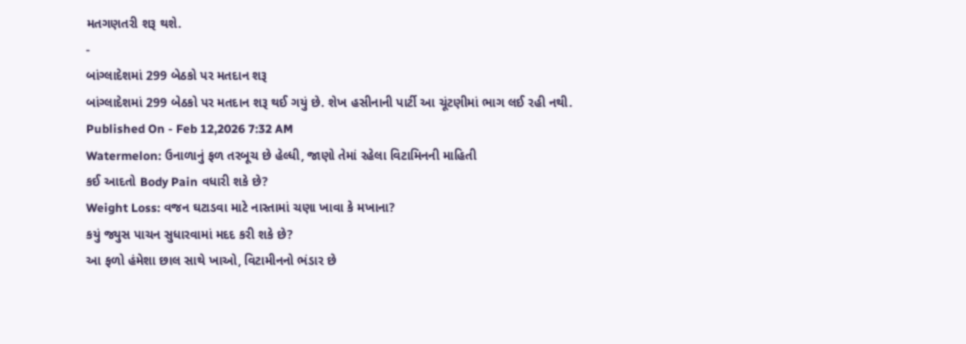મતગણતરી શરૂ થશે.
-
બાંગ્લાદેશમાં 299 બેઠકો પર મતદાન શરૂ
બાંગ્લાદેશમાં 299 બેઠકો પર મતદાન શરૂ થઈ ગયું છે. શેખ હસીનાની પાર્ટી આ ચૂંટણીમાં ભાગ લઈ રહી નથી.
Published On - Feb 12,2026 7:32 AM
Watermelon: ઉનાળાનું ફળ તરબૂચ છે હેલ્ધી, જાણો તેમાં રહેલા વિટામિનની માહિતી
કઈ આદતો Body Pain વધારી શકે છે?
Weight Loss: વજન ઘટાડવા માટે નાસ્તામાં ચણા ખાવા કે મખાના?
કયું જ્યુસ પાચન સુધારવામાં મદદ કરી શકે છે?
આ ફળો હંમેશા છાલ સાથે ખાઓ, વિટામીનનો ભંડાર છે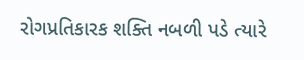રોગપ્રતિકારક શક્તિ નબળી પડે ત્યારે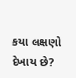કયા લક્ષણો દેખાય છે?